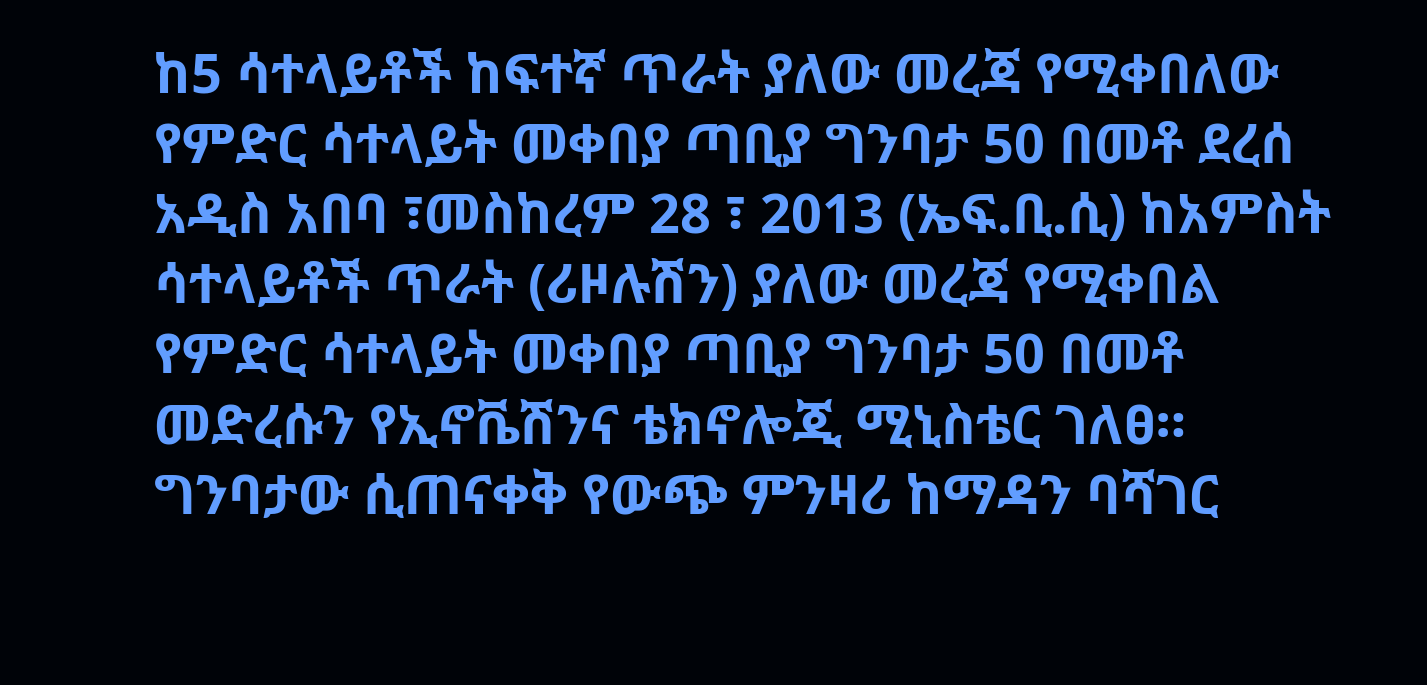ከ5 ሳተላይቶች ከፍተኛ ጥራት ያለው መረጃ የሚቀበለው የምድር ሳተላይት መቀበያ ጣቢያ ግንባታ 50 በመቶ ደረሰ
አዲስ አበባ ፣መስከረም 28 ፣ 2013 (ኤፍ.ቢ.ሲ) ከአምስት ሳተላይቶች ጥራት (ሪዞሉሽን) ያለው መረጃ የሚቀበል የምድር ሳተላይት መቀበያ ጣቢያ ግንባታ 50 በመቶ መድረሱን የኢኖቬሽንና ቴክኖሎጂ ሚኒስቴር ገለፀ።
ግንባታው ሲጠናቀቅ የውጭ ምንዛሪ ከማዳን ባሻገር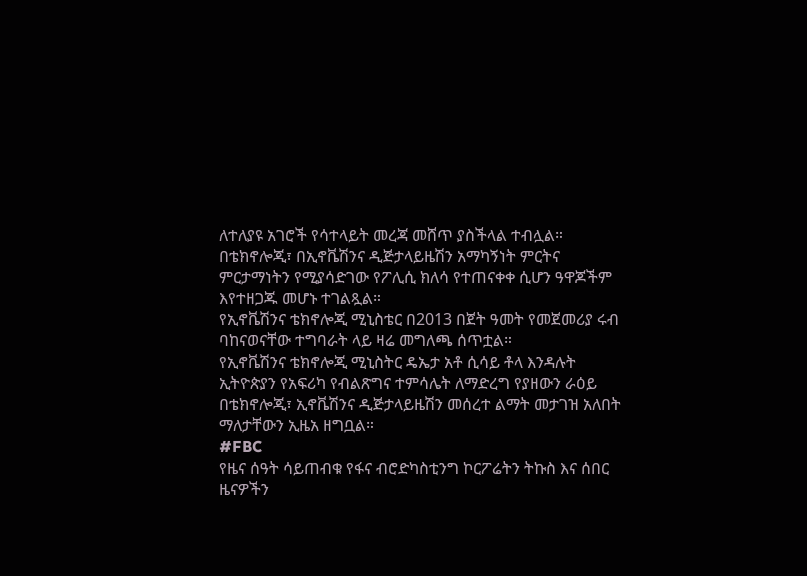ለተለያዩ አገሮች የሳተላይት መረጃ መሸጥ ያስችላል ተብሏል።
በቴክኖሎጂ፣ በኢኖቬሽንና ዲጅታላይዜሽን አማካኝነት ምርትና ምርታማነትን የሚያሳድገው የፖሊሲ ክለሳ የተጠናቀቀ ሲሆን ዓዋጆችም እየተዘጋጁ መሆኑ ተገልጿል።
የኢኖቬሽንና ቴክኖሎጂ ሚኒስቴር በ2013 በጀት ዓመት የመጀመሪያ ሩብ ባከናወናቸው ተግባራት ላይ ዛሬ መግለጫ ሰጥቷል።
የኢኖቬሽንና ቴክኖሎጂ ሚኒስትር ዴኤታ አቶ ሲሳይ ቶላ እንዳሉት ኢትዮጵያን የአፍሪካ የብልጽግና ተምሳሌት ለማድረግ የያዘውን ራዕይ በቴክኖሎጂ፣ ኢኖቬሽንና ዲጅታላይዜሽን መሰረተ ልማት መታገዝ አለበት ማለታቸውን ኢዜአ ዘግቧል።
#FBC
የዜና ሰዓት ሳይጠብቁ የፋና ብሮድካስቲንግ ኮርፖሬትን ትኩስ እና ሰበር ዜናዎችን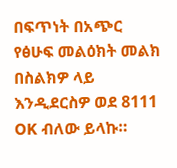በፍጥነት በአጭር የፅሁፍ መልዕክት መልክ በስልክዎ ላይ እንዲደርስዎ ወደ 8111 OK ብለው ይላኩ።